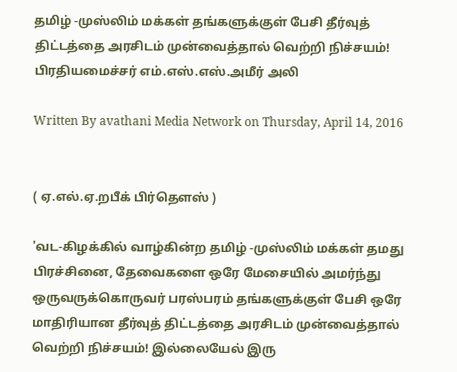தமிழ் -முஸ்லிம் மக்கள் தங்களுக்குள் பேசி தீர்வுத் திட்டத்தை அரசிடம் முன்வைத்தால் வெற்றி நிச்சயம்! பிரதியமைச்சர் எம்.எஸ்.எஸ்.அமீர் அலி

Written By avathani Media Network on Thursday, April 14, 2016


( ஏ.எல்.ஏ.றபீக் பிர்தௌஸ் )

'வட-கிழக்கில் வாழ்கின்ற தமிழ் -முஸ்லிம் மக்கள் தமது பிரச்சினை, தேவைகளை ஒரே மேசையில் அமர்ந்து ஒருவருக்கொருவர் பரஸ்பரம் தங்களுக்குள் பேசி ஒரே மாதிரியான தீர்வுத் திட்டத்தை அரசிடம் முன்வைத்தால் வெற்றி நிச்சயம்! இல்லையேல் இரு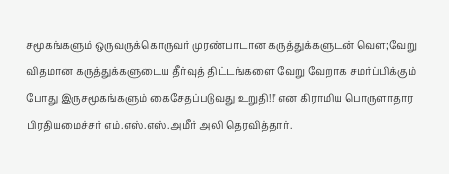சமூகங்களும் ஒருவருக்கொருவர் முரண்பாடான கருத்துக்களுடன் வௌ;வேறு விதமான கருத்துக்களுடைய தீர்வுத் திட்டங்களை வேறு வேறாக சமர்ப்பிக்கும் போது இருசமூகங்களும் கைசேதப்படுவது உறுதி!!' என கிராமிய பொருளாதார பிரதியமைச்சர் எம்.எஸ்.எஸ்.அமீர் அலி தெரவித்தார்.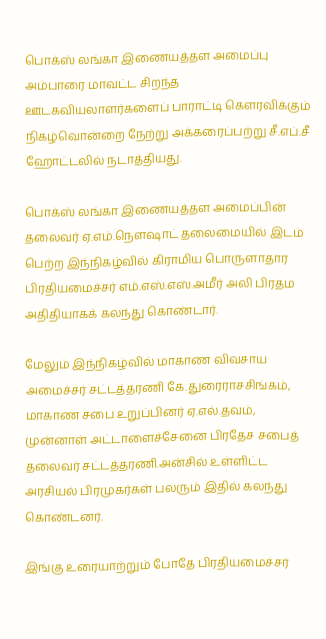பொக்ஸ் லங்கா இணையத்தள அமைப்பு அம்பாரை மாவட்ட சிறந்த ஊடகவியலாளர்களைப் பாராட்டி கௌரவிக்கும் நிகழ்வொன்றை நேற்று அக்கரைப்பற்று சீ.எப்.சீ ஹோட்டலில் நடாத்தியது.

பொக்ஸ் லங்கா இணையத்தள அமைப்பின் தலைவர் ஏ.எம்.நௌஷாட் தலைமையில் இடம் பெற்ற இந்நிகழ்வில் கிராமிய பொருளாதார பிரதியமைச்சர் எம்.எஸ்.எஸ்.அமீர் அலி பிரதம அதிதியாகக் கலந்து கொண்டார்.

மேலும் இந்நிகழ்வில் மாகாண விவசாய அமைச்சர் சட்டத்தரணி கே.துரைராசசிங்கம், மாகாண சபை உறுப்பினர் ஏ.எல்.தவம், முன்னாள் அட்டாளைச்சேனை பிரதேச சபைத் தலைவர் சட்டத்தரணி.அன்சில் உள்ளிட்ட அரசியல் பிரமுகர்கள் பலரும் இதில் கலந்து கொண்டனர்.

இங்கு உரையாற்றும் போதே பிரதியமைச்சர்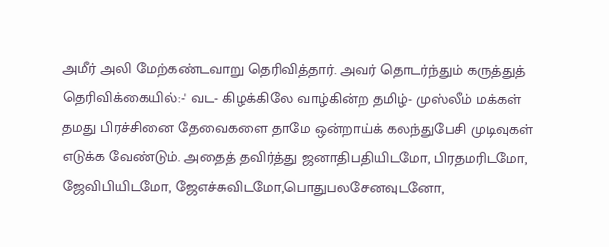அமீர் அலி மேற்கண்டவாறு தெரிவித்தார். அவர் தொடர்ந்தும் கருத்துத் தெரிவிக்கையில்:-' வட- கிழக்கிலே வாழ்கின்ற தமிழ்- முஸ்லீம் மக்கள் தமது பிரச்சினை தேவைகளை தாமே ஒன்றாய்க் கலந்துபேசி முடிவுகள் எடுக்க வேண்டும். அதைத் தவிர்த்து ஜனாதிபதியிடமோ, பிரதமரிடமோ, ஜேவிபியிடமோ, ஜேஎச்சுவிடமோ,பொதுபலசேனவுடனோ,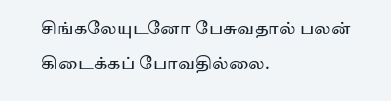சிங்கலேயுடனோ பேசுவதால் பலன் கிடைக்கப் போவதில்லை.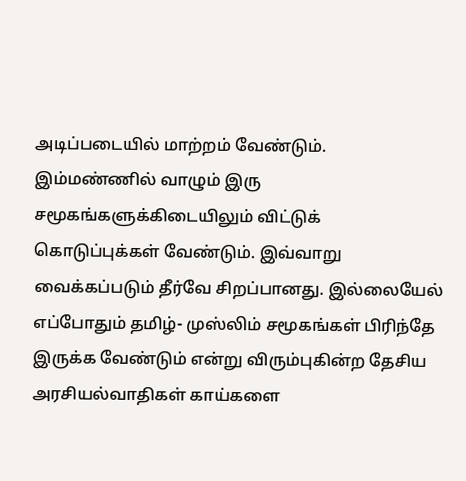அடிப்படையில் மாற்றம் வேண்டும். இம்மண்ணில் வாழும் இரு சமூகங்களுக்கிடையிலும் விட்டுக் கொடுப்புக்கள் வேண்டும். இவ்வாறு வைக்கப்படும் தீர்வே சிறப்பானது. இல்லையேல் எப்போதும் தமிழ்- முஸ்லிம் சமூகங்கள் பிரிந்தே இருக்க வேண்டும் என்று விரும்புகின்ற தேசிய அரசியல்வாதிகள் காய்களை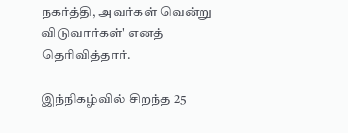நகர்த்தி, அவர்கள் வென்று விடுவார்கள்' எனத் தெரிவித்தார்.

இந்நிகழ்வில் சிறந்த 25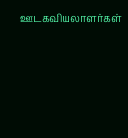ஊடகவியலாளர்கள்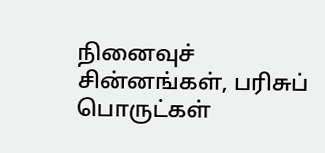நினைவுச் சின்னங்கள், பரிசுப் பொருட்கள்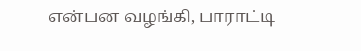என்பன வழங்கி, பாராட்டி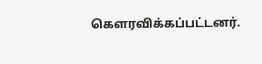கௌரவிக்கப்பட்டனர்.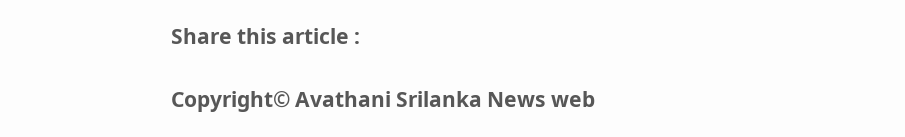Share this article :

Copyright© Avathani Srilanka News web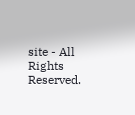site - All Rights Reserved.